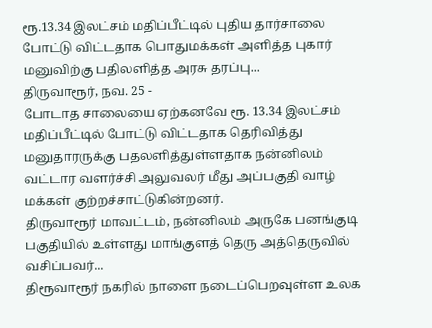ரூ.13.34 இலட்சம் மதிப்பீட்டில் புதிய தார்சாலை போட்டு விட்டதாக பொதுமக்கள் அளித்த புகார் மனுவிற்கு பதிலளித்த அரசு தரப்பு...
திருவாரூர், நவ. 25 -
போடாத சாலையை ஏற்கனவே ரூ. 13.34 இலட்சம் மதிப்பீட்டில் போட்டு விட்டதாக தெரிவித்து மனுதாரருக்கு பதலளித்துள்ளதாக நன்னிலம் வட்டார வளர்ச்சி அலுவலர் மீது அப்பகுதி வாழ் மக்கள் குற்றச்சாட்டுகின்றனர்.
திருவாரூர் மாவட்டம், நன்னிலம் அருகே பனங்குடி பகுதியில் உள்ளது மாங்குளத் தெரு அத்தெருவில் வசிப்பவர்...
திரூவாரூர் நகரில் நாளை நடைப்பெறவுள்ள உலக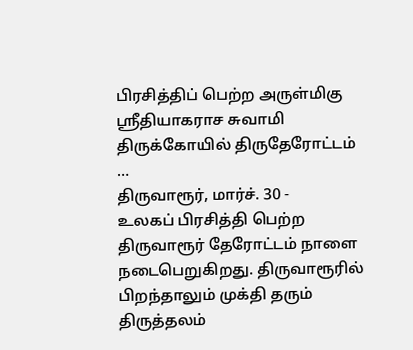பிரசித்திப் பெற்ற அருள்மிகு ஸ்ரீதியாகராச சுவாமி திருக்கோயில் திருதேரோட்டம் …
திருவாரூர், மார்ச். 30 -
உலகப் பிரசித்தி பெற்ற திருவாரூர் தேரோட்டம் நாளை நடைபெறுகிறது. திருவாரூரில் பிறந்தாலும் முக்தி தரும் திருத்தலம்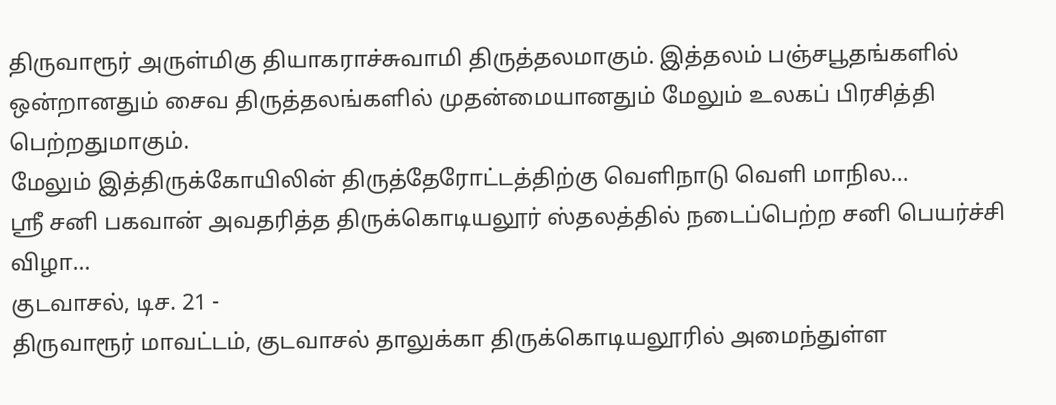திருவாரூர் அருள்மிகு தியாகராச்சுவாமி திருத்தலமாகும். இத்தலம் பஞ்சபூதங்களில் ஒன்றானதும் சைவ திருத்தலங்களில் முதன்மையானதும் மேலும் உலகப் பிரசித்தி பெற்றதுமாகும்.
மேலும் இத்திருக்கோயிலின் திருத்தேரோட்டத்திற்கு வெளிநாடு வெளி மாநில...
ஸ்ரீ சனி பகவான் அவதரித்த திருக்கொடியலூர் ஸ்தலத்தில் நடைப்பெற்ற சனி பெயர்ச்சி விழா…
குடவாசல், டிச. 21 -
திருவாரூர் மாவட்டம், குடவாசல் தாலுக்கா திருக்கொடியலூரில் அமைந்துள்ள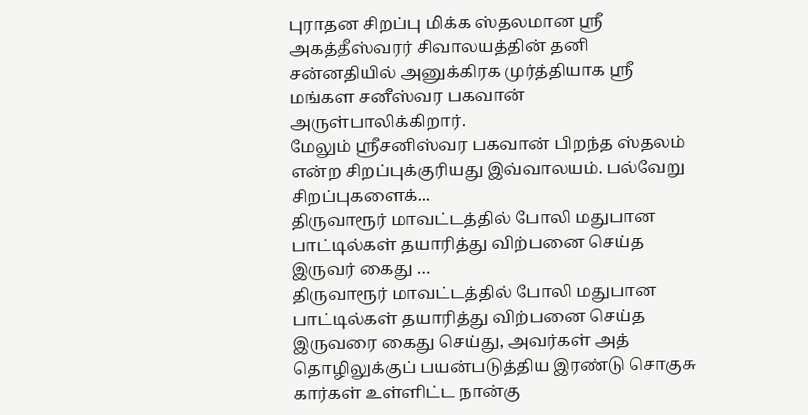புராதன சிறப்பு மிக்க ஸ்தலமான ஸ்ரீ அகத்தீஸ்வரர் சிவாலயத்தின் தனி சன்னதியில் அனுக்கிரக முர்த்தியாக ஸ்ரீ மங்கள சனீஸ்வர பகவான் அருள்பாலிக்கிறார்.
மேலும் ஸ்ரீசனிஸ்வர பகவான் பிறந்த ஸ்தலம் என்ற சிறப்புக்குரியது இவ்வாலயம். பல்வேறு சிறப்புகளைக்...
திருவாரூர் மாவட்டத்தில் போலி மதுபான பாட்டில்கள் தயாரித்து விற்பனை செய்த இருவர் கைது …
திருவாரூர் மாவட்டத்தில் போலி மதுபான பாட்டில்கள் தயாரித்து விற்பனை செய்த இருவரை கைது செய்து, அவர்கள் அத் தொழிலுக்குப் பயன்படுத்திய இரண்டு சொகுசு கார்கள் உள்ளிட்ட நான்கு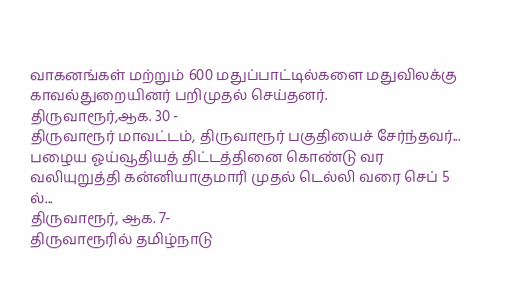வாகனங்கள் மற்றும் 600 மதுப்பாட்டில்களை மதுவிலக்கு காவல்துறையினர் பறிமுதல் செய்தனர்.
திருவாரூர்,ஆக. 30 -
திருவாரூர் மாவட்டம், திருவாரூர் பகுதியைச் சேர்ந்தவர்...
பழைய ஓய்வூதியத் திட்டத்தினை கொண்டு வர வலியுறுத்தி கன்னியாகுமாரி முதல் டெல்லி வரை செப் 5 ல்...
திருவாரூர், ஆக. 7-
திருவாரூரில் தமிழ்நாடு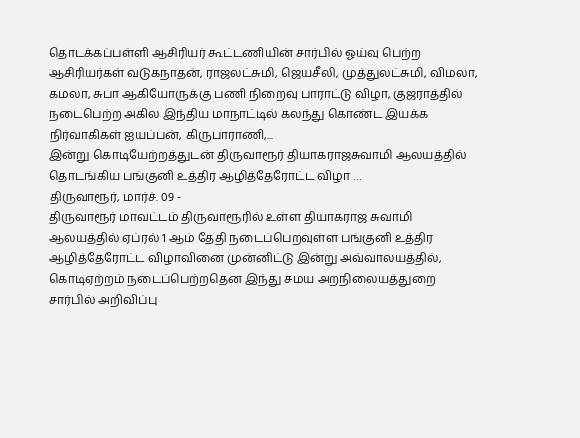தொடக்கப்பள்ளி ஆசிரியர் கூட்டணியின் சார்பில் ஓய்வு பெற்ற ஆசிரியர்கள் வடுகநாதன், ராஜலட்சுமி, ஜெயசீலி, முத்துலட்சுமி, விமலா, கமலா, சுபா ஆகியோருக்கு பணி நிறைவு பாராட்டு விழா, குஜராத்தில் நடைபெற்ற அகில இந்திய மாநாட்டில் கலந்து கொண்ட இயக்க நிர்வாகிகள் ஐயப்பன், கிருபாராணி,...
இன்று கொடியேற்றத்துடன் திருவாரூர் தியாகராஜசுவாமி ஆலயத்தில் தொடங்கிய பங்குனி உத்திர ஆழித்தேரோட்ட விழா …
திருவாரூர், மார்ச். 09 -
திருவாரூர் மாவட்டம் திருவாரூரில் உள்ள தியாகராஜ சுவாமி ஆலயத்தில் ஏப்ரல் 1 ஆம் தேதி நடைப்பெறவுள்ள பங்குனி உத்திர ஆழித்தேரோட்ட விழாவினை முன்னிட்டு இன்று அவ்வாலயத்தில், கொடிஏற்றம் நடைப்பெற்றதென இந்து சமய அறநிலையத்துறை சார்பில் அறிவிப்பு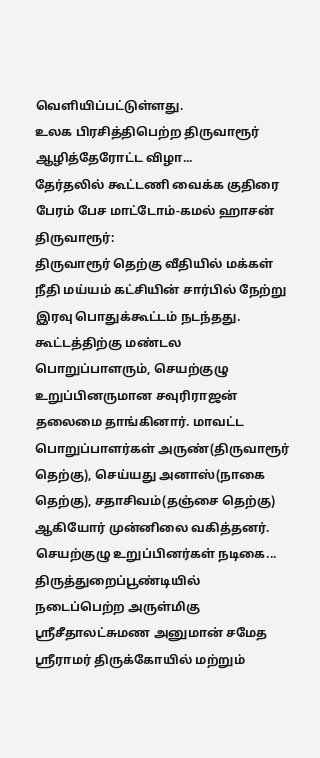வெளியிப்பட்டுள்ளது.
உலக பிரசித்திபெற்ற திருவாரூர் ஆழித்தேரோட்ட விழா...
தேர்தலில் கூட்டணி வைக்க குதிரை பேரம் பேச மாட்டோம்-கமல் ஹாசன்
திருவாரூர்:
திருவாரூர் தெற்கு வீதியில் மக்கள் நீதி மய்யம் கட்சியின் சார்பில் நேற்று இரவு பொதுக்கூட்டம் நடந்தது. கூட்டத்திற்கு மண்டல பொறுப்பாளரும், செயற்குழு உறுப்பினருமான சவுரிராஜன் தலைமை தாங்கினார். மாவட்ட பொறுப்பாளர்கள் அருண்(திருவாரூர் தெற்கு), செய்யது அனாஸ்(நாகை தெற்கு), சதாசிவம்(தஞ்சை தெற்கு) ஆகியோர் முன்னிலை வகித்தனர்.
செயற்குழு உறுப்பினர்கள் நடிகை...
திருத்துறைப்பூண்டியில் நடைப்பெற்ற அருள்மிகு ஸ்ரீசீதாலட்சுமண அனுமான் சமேத ஸ்ரீராமர் திருக்கோயில் மற்றும்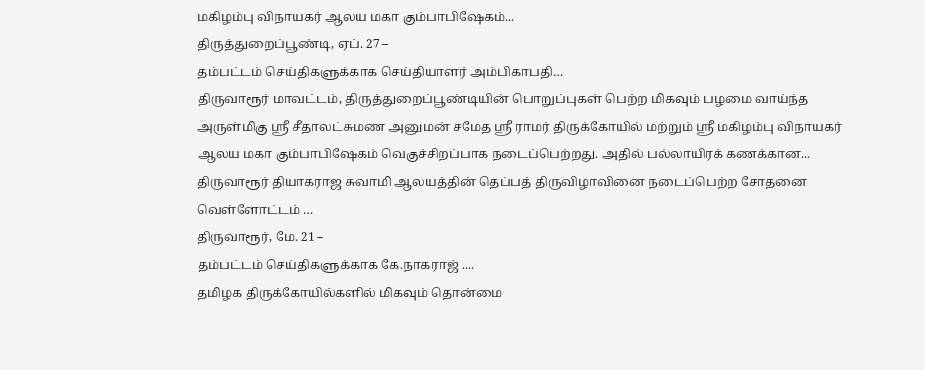மகிழம்பு விநாயகர் ஆலய மகா கும்பாபிஷேகம்...
திருத்துறைப்பூண்டி, ஏப். 27 –
தம்பட்டம் செய்திகளுக்காக செய்தியாளர் அம்பிகாபதி…
திருவாரூர் மாவட்டம், திருத்துறைப்பூண்டியின் பொறுப்புகள் பெற்ற மிகவும் பழமை வாய்ந்த அருள்மிகு ஸ்ரீ சீதாலட்சுமண அனுமன் சமேத ஸ்ரீ ராமர் திருக்கோயில் மற்றும் ஸ்ரீ மகிழம்பு விநாயகர் ஆலய மகா கும்பாபிஷேகம் வெகுச்சிறப்பாக நடைப்பெற்றது. அதில் பல்லாயிரக் கணக்கான...
திருவாரூர் தியாகராஜ சுவாமி ஆலயத்தின் தெப்பத் திருவிழாவினை நடைப்பெற்ற சோதனை வெள்ளோட்டம் …
திருவாரூர், மே. 21 –
தம்பட்டம் செய்திகளுக்காக கே.நாகராஜ் ....
தமிழக திருக்கோயில்களில் மிகவும் தொன்மை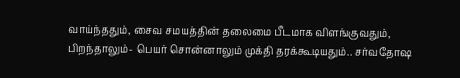வாய்ந்ததும், சைவ சமயத்தின் தலைமை பீடமாக விளங்குவதும், பிறந்தாலும்- பெயர் சொன்னாலும் முக்தி தரக்கூடியதும்.. சர்வதோஷ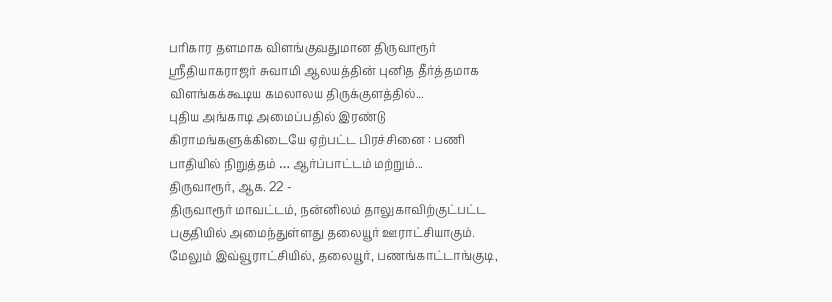பரிகார தளமாக விளங்குவதுமான திருவாரூர் ஸ்ரீதியாகராஜர் சுவாமி ஆலயத்தின் புனித தீர்த்தமாக விளங்கக்கூடிய கமலாலய திருக்குளத்தில்...
புதிய அங்காடி அமைப்பதில் இரண்டு கிராமங்களுக்கிடையே ஏற்பட்ட பிரச்சினை : பணி பாதியில் நிறுத்தம் … ஆர்ப்பாட்டம் மற்றும்...
திருவாரூர், ஆக. 22 -
திருவாரூர் மாவட்டம், நன்னிலம் தாலுகாவிற்குட்பட்ட பகுதியில் அமைந்துள்ளது தலையூர் ஊராட்சியாகும். மேலும் இவ்வூராட்சியில், தலையூர், பணங்காட்டாங்குடி,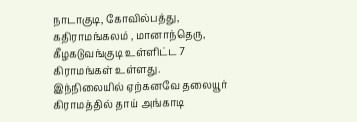நாடாகுடி, கோவில்பத்து, கதிராமங்கலம் , மானாந்தெரு, கீழகடுவங்குடி உள்ளிட்ட 7 கிராமங்கள் உள்ளது.
இந்நிலையில் ஏற்கனவே தலையூர் கிராமத்தில் தாய் அங்காடி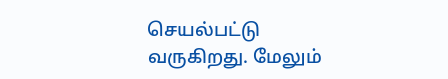செயல்பட்டு வருகிறது. மேலும்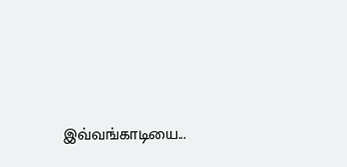இவ்வங்காடியை...